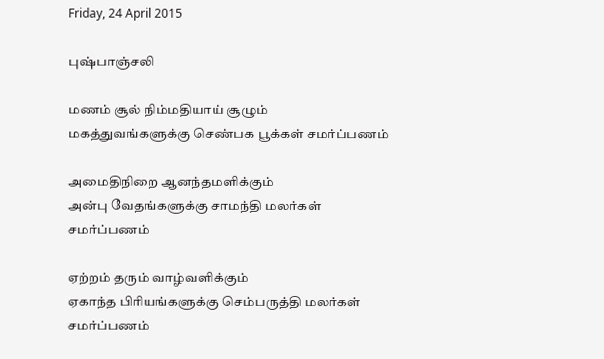Friday, 24 April 2015

புஷ்பாஞ்சலி

மணம் சூல் நிம்மதியாய் சூழும்
மகத்துவங்களுக்கு செண்பக பூக்கள் சமர்ப்பணம்

அமைதிநிறை ஆனந்தமளிக்கும்
அன்பு வேதங்களுக்கு சாமந்தி மலர்கள் சமர்ப்பணம்

ஏற்றம் தரும் வாழ்வளிக்கும்
ஏகாந்த பிரியங்களுக்கு செம்பருத்தி மலர்கள் சமர்ப்பணம்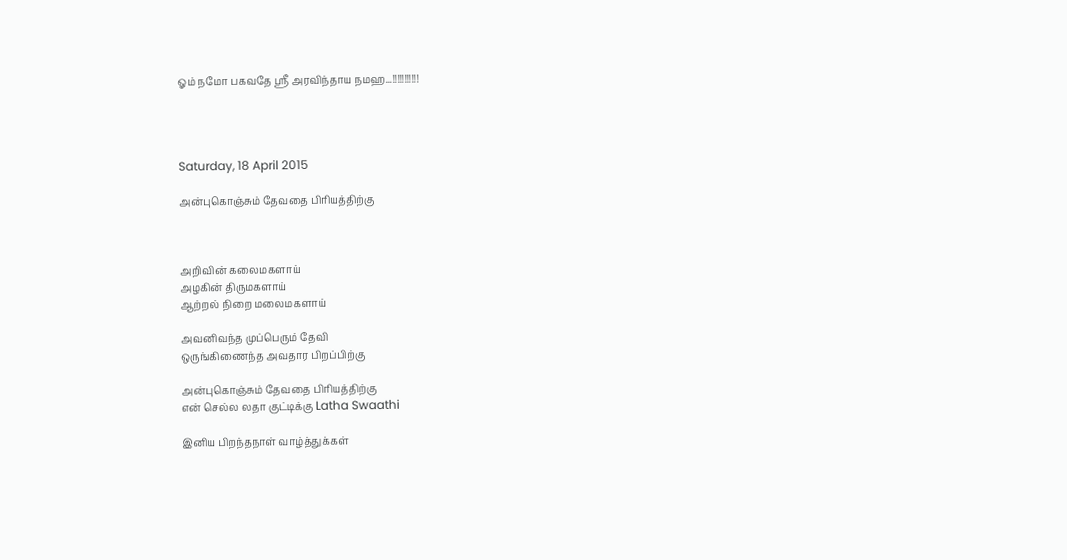ஓம் நமோ பகவதே ஸ்ரீ அரவிந்தாய நமஹ...!!!!!!!!!!!




Saturday, 18 April 2015

அன்புகொஞ்சும் தேவதை பிரியத்திற்கு



அறிவின் கலைமகளாய்
அழகின் திருமகளாய்
ஆற்றல் நிறை மலைமகளாய்

அவனிவந்த முப்பெரும் தேவி
ஒருங்கிணைந்த அவதார பிறப்பிற்கு

அன்புகொஞ்சும் தேவதை பிரியத்திற்கு
என் செல்ல லதா குட்டிக்கு Latha Swaathi

இனிய பிறந்தநாள் வாழ்த்துக்கள்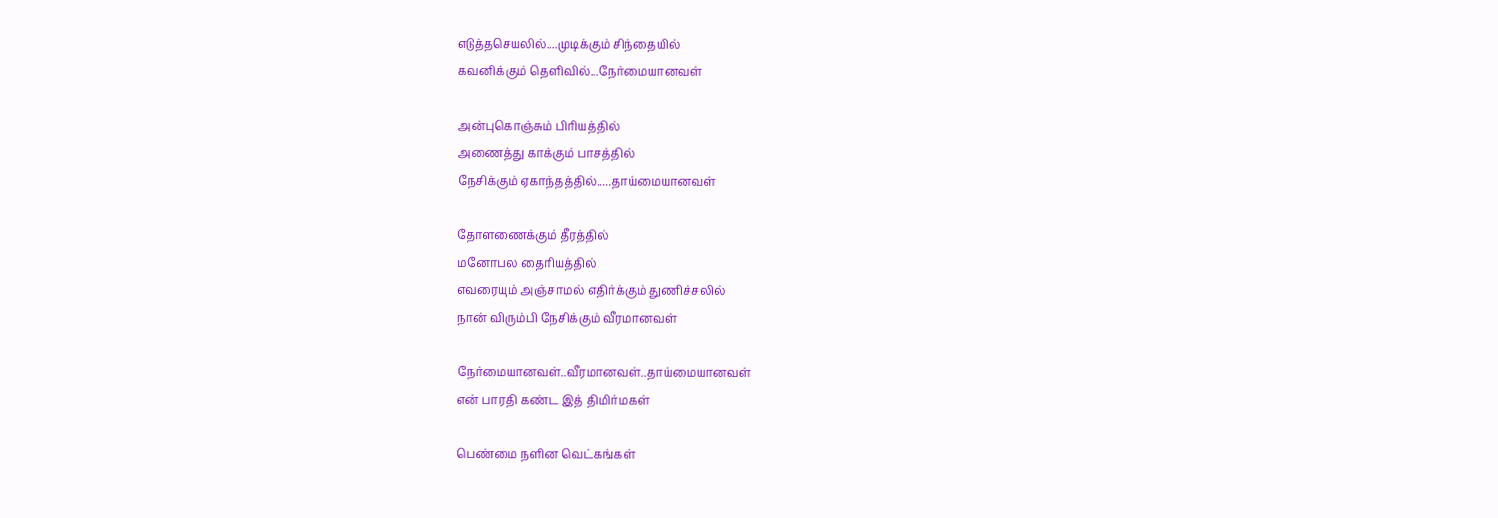எடுத்தசெயலில்....முடிக்கும் சிந்தையில்
கவனிக்கும் தெளிவில்...நேர்மையானவள்

அன்புகொஞ்சும் பிரியத்தில்
அணைத்து காக்கும் பாசத்தில்
நேசிக்கும் ஏகாந்தத்தில்.....தாய்மையானவள்

தோளணைக்கும் தீரத்தில்
மனோபல தைரியத்தில்
எவரையும் அஞ்சாமல் எதிர்க்கும் துணிச்சலில்
நான் விரும்பி நேசிக்கும் வீரமானவள்

நேர்மையானவள்..வீரமானவள்..தாய்மையானவள்
என் பாரதி கண்ட இத் திமிர்மகள்

பெண்மை நளின வெட்கங்கள்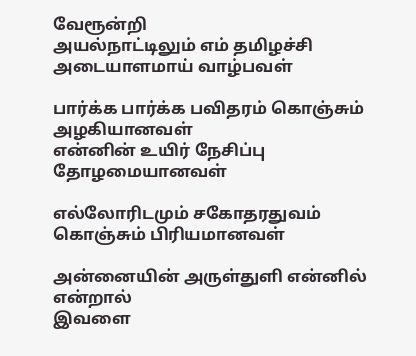வேரூன்றி
அயல்நாட்டிலும் எம் தமிழச்சி அடையாளமாய் வாழ்பவள்

பார்க்க பார்க்க பவிதரம் கொஞ்சும் அழகியானவள்
என்னின் உயிர் நேசிப்பு தோழமையானவள்

எல்லோரிடமும் சகோதரதுவம் கொஞ்சும் பிரியமானவள்

அன்னையின் அருள்துளி என்னில் என்றால்
இவளை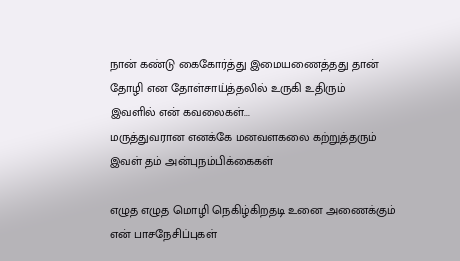நான் கண்டு கைகோர்த்து இமையணைத்தது தான்
தோழி என தோள்சாய்த்தலில் உருகி உதிரும்
இவளில் என் கவலைகள்...
மருத்துவரான எனக்கே மனவளகலை கற்றுத்தரும்
இவள் தம் அன்புநம்பிக்கைகள்

எழுத எழுத மொழி நெகிழ்கிறதடி உனை அணைக்கும்
என் பாசநேசிப்புகள்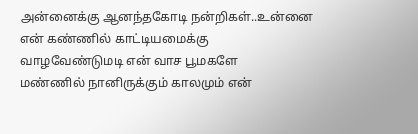அன்னைக்கு ஆனந்தகோடி நன்றிகள்..உன்னை என் கண்ணில் காட்டியமைக்கு
வாழவேண்டுமடி என் வாச பூமகளே
மண்ணில் நானிருக்கும் காலமும் என்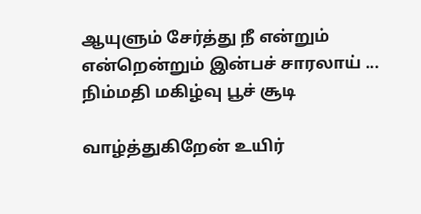ஆயுளும் சேர்த்து நீ என்றும் என்றென்றும் இன்பச் சாரலாய் ...
நிம்மதி மகிழ்வு பூச் சூடி

வாழ்த்துகிறேன் உயிர்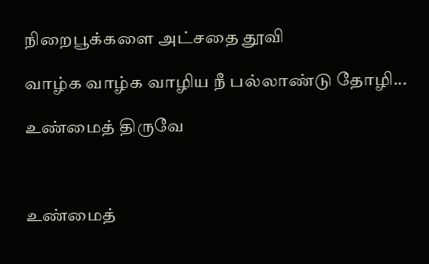நிறைபூக்களை அட்சதை தூவி

வாழ்க வாழ்க வாழிய நீ பல்லாண்டு தோழி...

உண்மைத் திருவே



உண்மைத்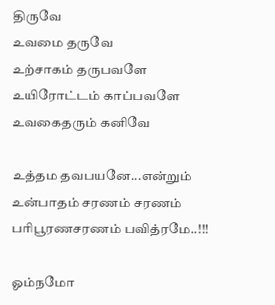திருவே
உவமை தருவே
உற்சாகம் தருபவளே
உயிரோட்டம் காப்பவளே
உவகைதரும் கனிவே

உத்தம தவபயனே...என்றும்
உன்பாதம் சரணம் சரணம் பரிபூரணசரணம் பவித்ரமே..!!!

ஓம்நமோ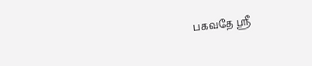பகவதே ஸ்ரீ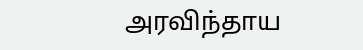அரவிந்தாய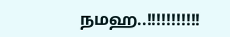நமஹ..!!!!!!!!!!!